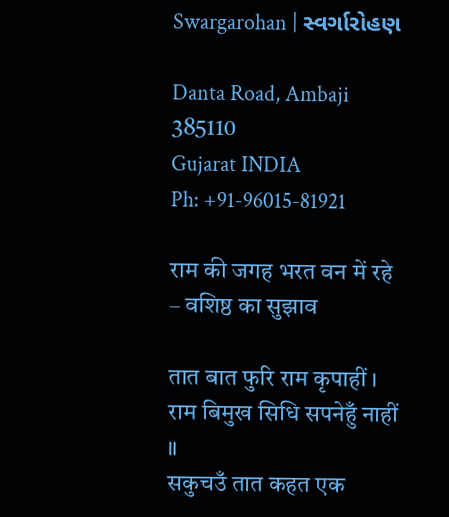Swargarohan | સ્વર્ગારોહણ

Danta Road, Ambaji 385110
Gujarat INDIA
Ph: +91-96015-81921

राम की जगह भरत वन में रहे – वशिष्ठ का सुझाव

तात बात फुरि राम कृपाहीं । राम बिमुख सिधि सपनेहुँ नाहीं ॥
सकुचउँ तात कहत एक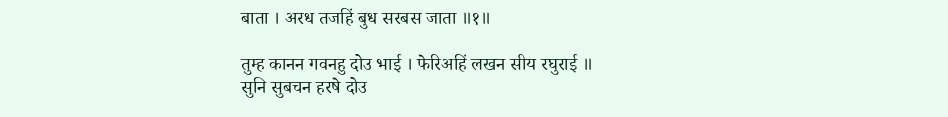बाता । अरध तजहिं बुध सरबस जाता ॥१॥

तुम्ह कानन गवनहु दोउ भाई । फेरिअहिं लखन सीय रघुराई ॥
सुनि सुबचन हरषे दोउ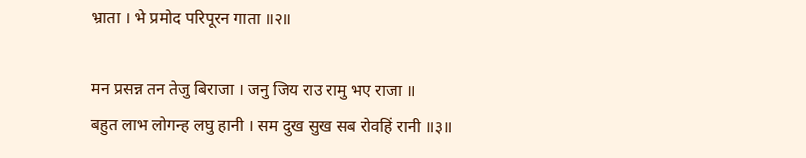भ्राता । भे प्रमोद परिपूरन गाता ॥२॥

मन प्रसन्न तन तेजु बिराजा । जनु जिय राउ रामु भए राजा ॥
बहुत लाभ लोगन्ह लघु हानी । सम दुख सुख सब रोवहिं रानी ॥३॥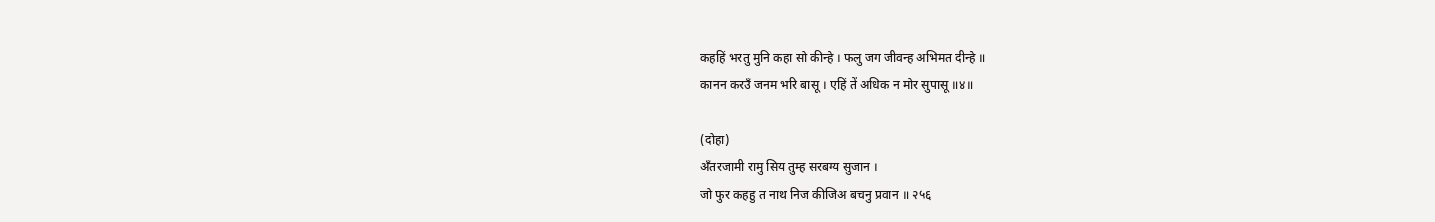कहहिं भरतु मुनि कहा सो कीन्हे । फलु जग जीवन्ह अभिमत दीन्हे ॥
कानन करउँ जनम भरि बासू । एहिं तें अधिक न मोर सुपासू ॥४॥

(दोहा)
अँतरजामी रामु सिय तुम्ह सरबग्य सुजान ।
जो फुर कहहु त नाथ निज कीजिअ बचनु प्रवान ॥ २५६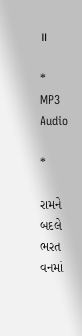॥

*
MP3 Audio

*

રામને બદલે ભરત વનમાં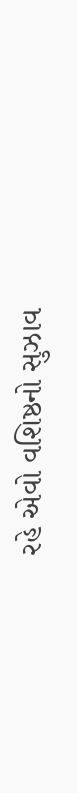રહે એવો વશિષ્ઠનો સુઝાવ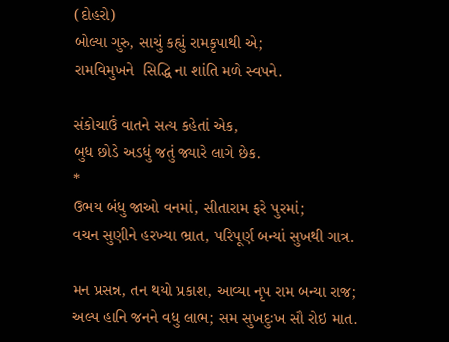(દોહરો)
બોલ્યા ગુરુ, સાચું કહ્યું રામકૃપાથી એ;
રામવિમુખને  સિદ્ધિ ના શાંતિ મળે સ્વપને.

સંકોચાઉં વાતને સત્ય કહેતાં એક,
બુધ છોડે અડધું જતું જ્યારે લાગે છેક.
*
ઉભય બંધુ જાઓ વનમાં, સીતારામ ફરે પુરમાં;
વચન સુણીને હરખ્યા ભ્રાત, પરિપૂર્ણ બન્યાં સુખથી ગાત્ર.

મન પ્રસન્ન, તન થયો પ્રકાશ, આવ્યા નૃપ રામ બન્યા રાજ;
અલ્પ હાનિ જનને વધુ લાભ; સમ સુખદુઃખ સૌ રોઇ માત.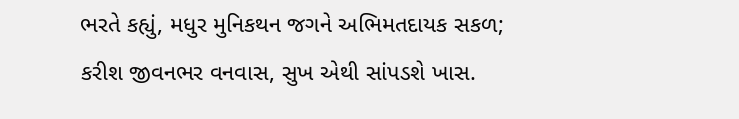ભરતે કહ્યું, મધુર મુનિકથન જગને અભિમતદાયક સકળ;
કરીશ જીવનભર વનવાસ, સુખ એથી સાંપડશે ખાસ.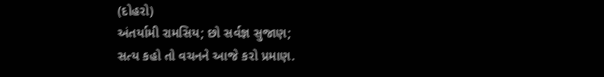(દોહરો)
અંતર્યામી રામસિય; છો સર્વજ્ઞ સુજાણ;
સત્ય કહો તો વચનને આજે કરો પ્રમાણ.